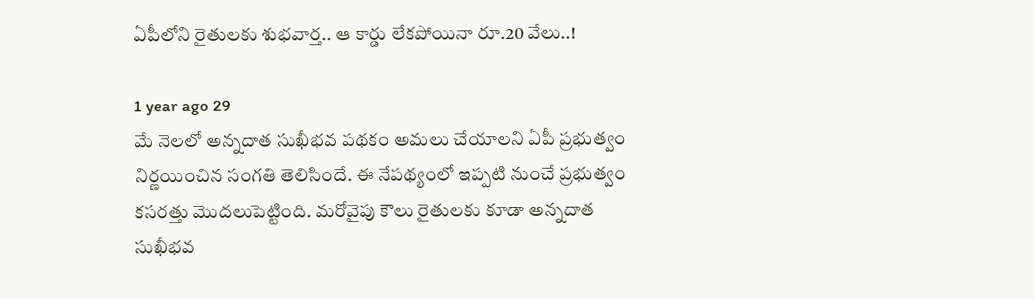ఏపీలోని రైతులకు శుభవార్త.. ఆ కార్డు లేకపోయినా రూ.20 వేలు..!

1 year ago 29
మే నెలలో అన్నదాత సుఖీభవ పథకం అమలు చేయాలని ఏపీ ప్రభుత్వం నిర్ణయించిన సంగతి తెలిసిందే. ఈ నేపథ్యంలో ఇప్పటి నుంచే ప్రభుత్వం కసరత్తు మొదలుపెట్టింది. మరోవైపు కౌలు రైతులకు కూడా అన్నదాత సుఖీభవ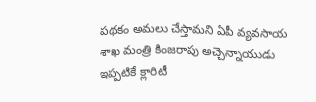పథకం అమలు చేస్తామని ఏపీ వ్యవసాయ శాఖ మంత్రి కింజరాపు అచ్చెన్నాయుడు ఇప్పటికే క్లారిటీ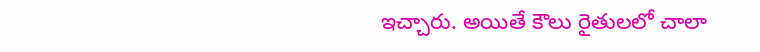ఇచ్చారు. అయితే కౌలు రైతులలో చాలా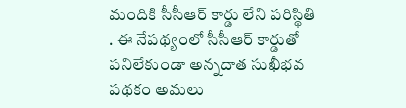మందికి సీసీఆర్‌ కార్డు లేని పరిస్థితి . ఈ నేపథ్యంలో సీసీఆర్ కార్డుతో పనిలేకుండా అన్నదాత సుఖీభవ పథకం అమలు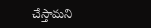చేస్తామని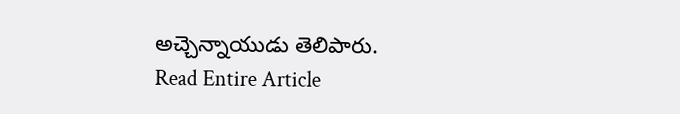అచ్చెన్నాయుడు తెలిపారు.
Read Entire Article